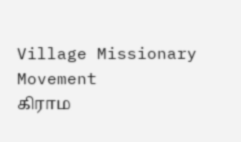Village Missionary Movement         கிராம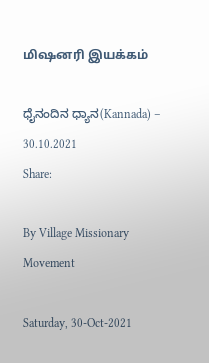மிஷனரி இயக்கம்

ಧೈನಂದಿನ ಧ್ಯಾನ(Kannada) – 30.10.2021
Share:

By Village Missionary Movement

Saturday, 30-Oct-2021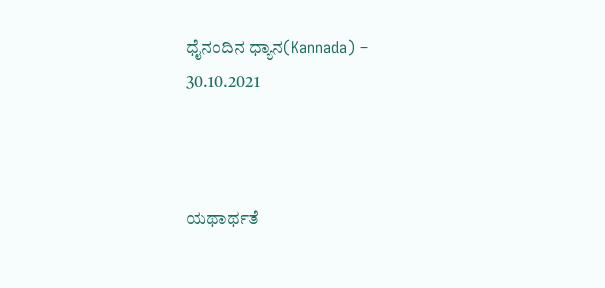ಧೈನಂದಿನ ಧ್ಯಾನ(Kannada) – 30.10.2021



ಯಥಾರ್ಥತೆ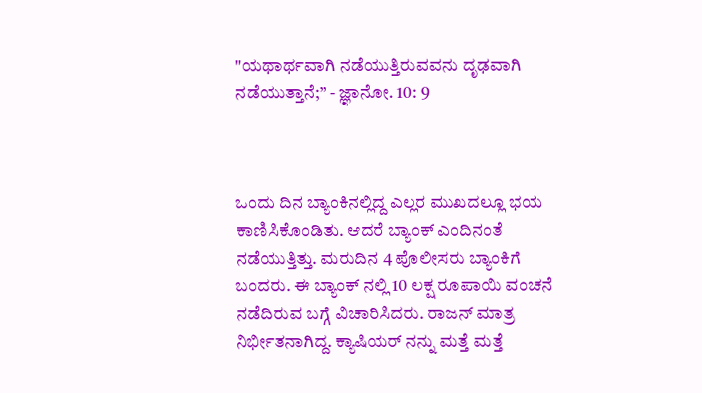"ಯಥಾರ್ಥವಾಗಿ ನಡೆಯುತ್ತಿರುವವನು ದೃಢವಾಗಿ ನಡೆಯುತ್ತಾನೆ;” - ಜ್ಞಾನೋ. 10: 9



ಒಂದು ದಿನ ಬ್ಯಾಂಕಿನಲ್ಲಿದ್ದ ಎಲ್ಲರ ಮುಖದಲ್ಲೂ ಭಯ ಕಾಣಿಸಿಕೊಂಡಿತು. ಆದರೆ ಬ್ಯಾಂಕ್ ಎಂದಿನಂತೆ ನಡೆಯುತ್ತಿತ್ತು. ಮರುದಿನ 4 ಪೊಲೀಸರು ಬ್ಯಾಂಕಿಗೆ ಬಂದರು. ಈ ಬ್ಯಾಂಕ್ ನಲ್ಲಿ 10 ಲಕ್ಷ ರೂಪಾಯಿ ವಂಚನೆ ನಡೆದಿರುವ ಬಗ್ಗೆ ವಿಚಾರಿಸಿದರು. ರಾಜನ್ ಮಾತ್ರ ನಿರ್ಭೀತನಾಗಿದ್ದ. ಕ್ಯಾಷಿಯರ್ ನನ್ನು ಮತ್ತೆ ಮತ್ತೆ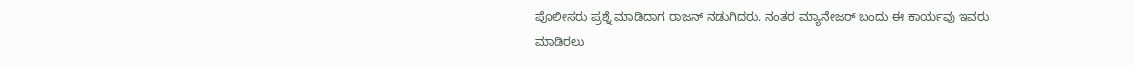ಪೊಲೀಸರು ಪ್ರಶ್ನೆ ಮಾಡಿದಾಗ ರಾಜನ್ ನಡುಗಿದರು. ನಂತರ ಮ್ಯಾನೇಜರ್ ಬಂದು ಈ ಕಾರ್ಯವು ಇವರು ಮಾಡಿರಲು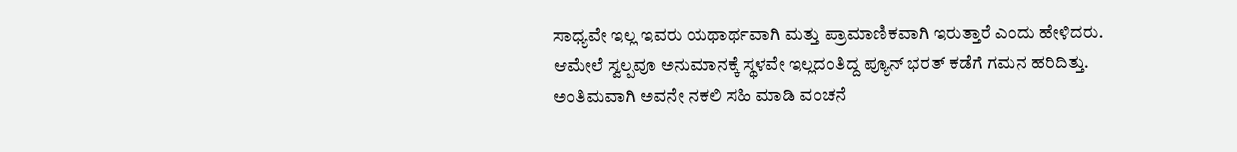ಸಾಧ್ಯವೇ ಇಲ್ಲ ಇವರು ಯಥಾರ್ಥವಾಗಿ ಮತ್ತು ಪ್ರಾಮಾಣಿಕವಾಗಿ ಇರುತ್ತಾರೆ ಎಂದು ಹೇಳಿದರು. ಆಮೇಲೆ ಸ್ವಲ್ಪವೂ ಅನುಮಾನಕ್ಕೆ ಸ್ಥಳವೇ ಇಲ್ಲದಂತಿದ್ದ ಪ್ಯೂನ್ ಭರತ್ ಕಡೆಗೆ ಗಮನ ಹರಿದಿತ್ತು. ಅಂತಿಮವಾಗಿ ಅವನೇ ನಕಲಿ ಸಹಿ ಮಾಡಿ ವಂಚನೆ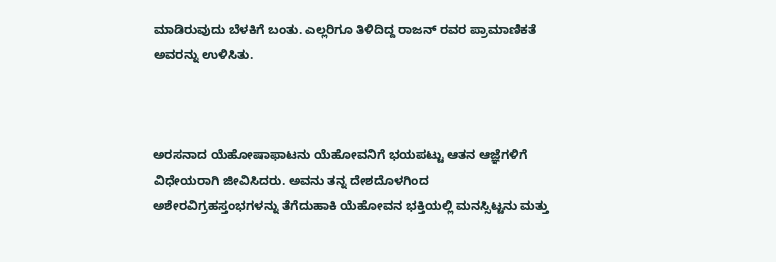ಮಾಡಿರುವುದು ಬೆಳಕಿಗೆ ಬಂತು. ಎಲ್ಲರಿಗೂ ತಿಳಿದಿದ್ದ ರಾಜನ್ ರವರ ಪ್ರಾಮಾಣಿಕತೆ ಅವರನ್ನು ಉಳಿಸಿತು.



ಅರಸನಾದ ಯೆಹೋಷಾಫಾಟನು ಯೆಹೋವನಿಗೆ ಭಯಪಟ್ಟು ಆತನ ಆಜ್ಞೆಗಳಿಗೆ ವಿಧೇಯರಾಗಿ ಜೀವಿಸಿದರು. ಅವನು ತನ್ನ ದೇಶದೊಳಗಿಂದ ಅಶೇರವಿಗ್ರಹಸ್ತಂಭಗಳನ್ನು ತೆಗೆದುಹಾಕಿ ಯೆಹೋವನ ಭಕ್ತಿಯಲ್ಲಿ ಮನಸ್ಸಿಟ್ಟನು ಮತ್ತು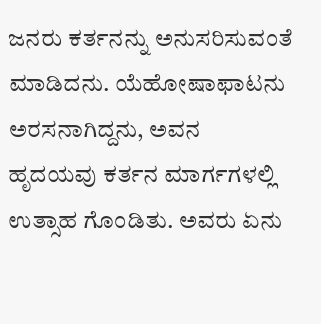ಜನರು ಕರ್ತನನ್ನು ಅನುಸರಿಸುವಂತೆ ಮಾಡಿದನು. ಯೆಹೋಷಾಫಾಟನು ಅರಸನಾಗಿದ್ದನು, ಅವನ ಹೃದಯವು ಕರ್ತನ ಮಾರ್ಗಗಳಲ್ಲಿ ಉತ್ಸಾಹ ಗೊಂಡಿತು. ಅವರು ಏನು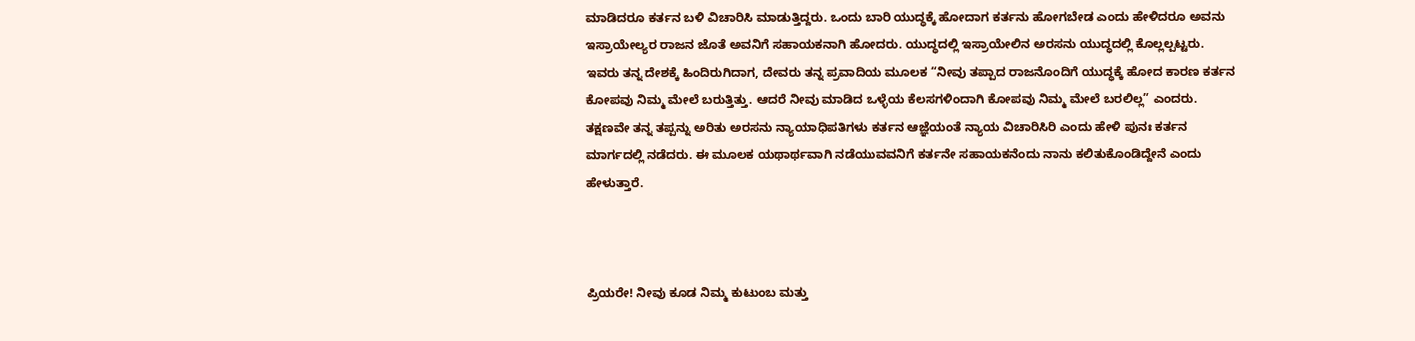ಮಾಡಿದರೂ ಕರ್ತನ ಬಳಿ ವಿಚಾರಿಸಿ ಮಾಡುತ್ತಿದ್ದರು. ಒಂದು ಬಾರಿ ಯುದ್ಧಕ್ಕೆ ಹೋದಾಗ ಕರ್ತನು ಹೋಗಬೇಡ ಎಂದು ಹೇಳಿದರೂ ಅವನು ಇಸ್ರಾಯೇಲ್ಯರ ರಾಜನ ಜೊತೆ ಅವನಿಗೆ ಸಹಾಯಕನಾಗಿ ಹೋದರು. ಯುದ್ಧದಲ್ಲಿ ಇಸ್ರಾಯೇಲಿನ ಅರಸನು ಯುದ್ಧದಲ್ಲಿ ಕೊಲ್ಲಲ್ಪಟ್ಟರು. ಇವರು ತನ್ನ ದೇಶಕ್ಕೆ ಹಿಂದಿರುಗಿದಾಗ, ದೇವರು ತನ್ನ ಪ್ರವಾದಿಯ ಮೂಲಕ “ನೀವು ತಪ್ಪಾದ ರಾಜನೊಂದಿಗೆ ಯುದ್ಧಕ್ಕೆ ಹೋದ ಕಾರಣ ಕರ್ತನ ಕೋಪವು ನಿಮ್ಮ ಮೇಲೆ ಬರುತ್ತಿತ್ತು. ಆದರೆ ನೀವು ಮಾಡಿದ ಒಳ್ಳೆಯ ಕೆಲಸಗಳಿಂದಾಗಿ ಕೋಪವು ನಿಮ್ಮ ಮೇಲೆ ಬರಲಿಲ್ಲ” ಎಂದರು. ತಕ್ಷಣವೇ ತನ್ನ ತಪ್ಪನ್ನು ಅರಿತು ಅರಸನು ನ್ಯಾಯಾಧಿಪತಿಗಳು ಕರ್ತನ ಆಜ್ಞೆಯಂತೆ ನ್ಯಾಯ ವಿಚಾರಿಸಿರಿ ಎಂದು ಹೇಳಿ ಪುನಃ ಕರ್ತನ ಮಾರ್ಗದಲ್ಲಿ ನಡೆದರು. ಈ ಮೂಲಕ ಯಥಾರ್ಥವಾಗಿ ನಡೆಯುವವನಿಗೆ ಕರ್ತನೇ ಸಹಾಯಕನೆಂದು ನಾನು ಕಲಿತುಕೊಂಡಿದ್ದೇನೆ ಎಂದು ಹೇಳುತ್ತಾರೆ.



ಪ್ರಿಯರೇ! ನೀವು ಕೂಡ ನಿಮ್ಮ ಕುಟುಂಬ ಮತ್ತು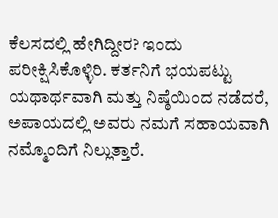ಕೆಲಸದಲ್ಲಿ ಹೇಗಿದ್ದೀರ? ಇಂದು ಪರೀಕ್ಷಿಸಿಕೊಳ್ಳಿರಿ. ಕರ್ತನಿಗೆ ಭಯಪಟ್ಟು ಯಥಾರ್ಥವಾಗಿ ಮತ್ತು ನಿಷ್ಠೆಯಿಂದ ನಡೆದರೆ, ಅಪಾಯದಲ್ಲಿ ಅವರು ನಮಗೆ ಸಹಾಯವಾಗಿ ನಮ್ಮೊಂದಿಗೆ ನಿಲ್ಲುತ್ತಾರೆ.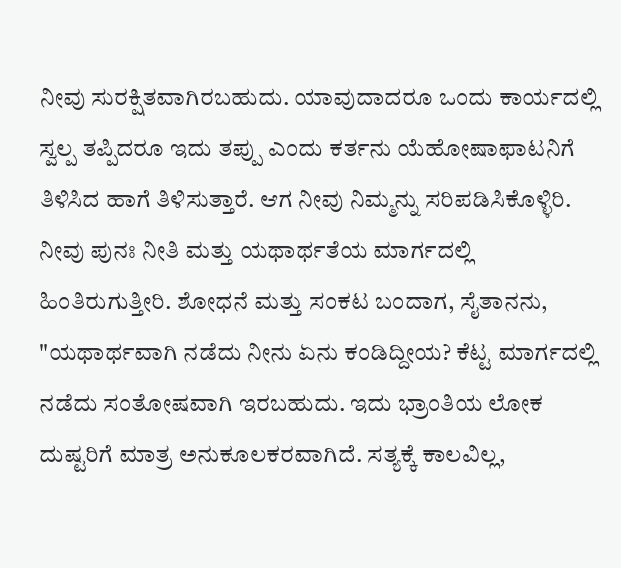ನೀವು ಸುರಕ್ಷಿತವಾಗಿರಬಹುದು. ಯಾವುದಾದರೂ ಒಂದು ಕಾರ್ಯದಲ್ಲಿ ಸ್ವಲ್ಪ ತಪ್ಪಿದರೂ ಇದು ತಪ್ಪು ಎಂದು ಕರ್ತನು ಯೆಹೋಷಾಫಾಟನಿಗೆ ತಿಳಿಸಿದ ಹಾಗೆ ತಿಳಿಸುತ್ತಾರೆ. ಆಗ ನೀವು ನಿಮ್ಮನ್ನು ಸರಿಪಡಿಸಿಕೊಳ್ಳಿರಿ. ನೀವು ಪುನಃ ನೀತಿ ಮತ್ತು ಯಥಾರ್ಥತೆಯ ಮಾರ್ಗದಲ್ಲಿ ಹಿಂತಿರುಗುತ್ತೀರಿ. ಶೋಧನೆ ಮತ್ತು ಸಂಕಟ ಬಂದಾಗ, ಸೈತಾನನು, "ಯಥಾರ್ಥವಾಗಿ ನಡೆದು ನೀನು ಏನು ಕಂಡಿದ್ದೀಯ? ಕೆಟ್ಟ ಮಾರ್ಗದಲ್ಲಿ ನಡೆದು ಸಂತೋಷವಾಗಿ ಇರಬಹುದು. ಇದು ಭ್ರಾಂತಿಯ ಲೋಕ ದುಷ್ಟರಿಗೆ ಮಾತ್ರ ಅನುಕೂಲಕರವಾಗಿದೆ. ಸತ್ಯಕ್ಕೆ ಕಾಲವಿಲ್ಲ,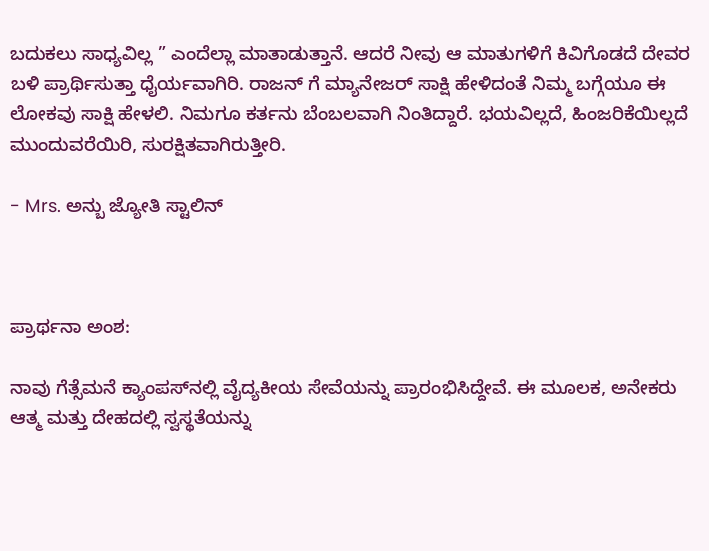ಬದುಕಲು ಸಾಧ್ಯವಿಲ್ಲ ” ಎಂದೆಲ್ಲಾ ಮಾತಾಡುತ್ತಾನೆ. ಆದರೆ ನೀವು ಆ ಮಾತುಗಳಿಗೆ ಕಿವಿಗೊಡದೆ ದೇವರ ಬಳಿ ಪ್ರಾರ್ಥಿಸುತ್ತಾ ಧೈರ್ಯವಾಗಿರಿ. ರಾಜನ್ ಗೆ ಮ್ಯಾನೇಜರ್ ಸಾಕ್ಷಿ ಹೇಳಿದಂತೆ ನಿಮ್ಮ ಬಗ್ಗೆಯೂ ಈ ಲೋಕವು ಸಾಕ್ಷಿ ಹೇಳಲಿ. ನಿಮಗೂ ಕರ್ತನು ಬೆಂಬಲವಾಗಿ ನಿಂತಿದ್ದಾರೆ. ಭಯವಿಲ್ಲದೆ, ಹಿಂಜರಿಕೆಯಿಲ್ಲದೆ ಮುಂದುವರೆಯಿರಿ, ಸುರಕ್ಷಿತವಾಗಿರುತ್ತೀರಿ.

- Mrs. ಅನ್ಬು ಜ್ಯೋತಿ ಸ್ಟಾಲಿನ್



ಪ್ರಾರ್ಥನಾ ಅಂಶ:

ನಾವು ಗೆತ್ಸೆಮನೆ ಕ್ಯಾಂಪಸ್‌ನಲ್ಲಿ ವೈದ್ಯಕೀಯ ಸೇವೆಯನ್ನು ಪ್ರಾರಂಭಿಸಿದ್ದೇವೆ. ಈ ಮೂಲಕ, ಅನೇಕರು ಆತ್ಮ ಮತ್ತು ದೇಹದಲ್ಲಿ ಸ್ವಸ್ಥತೆಯನ್ನು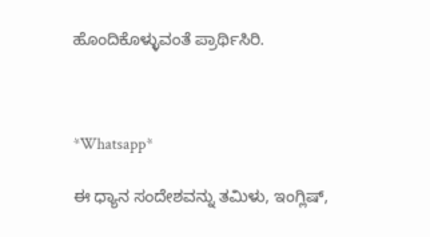ಹೊಂದಿಕೊಳ್ಳುವಂತೆ ಪ್ರಾರ್ಥಿಸಿರಿ.



*Whatsapp*

ಈ ಧ್ಯಾನ ಸಂದೇಶವನ್ನು ತಮಿಳು, ಇಂಗ್ಲಿಷ್,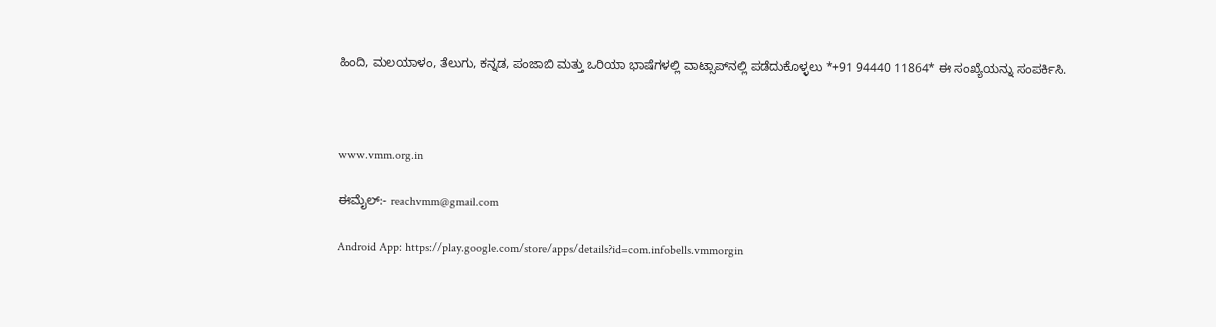ಹಿಂದಿ, ಮಲಯಾಳಂ, ತೆಲುಗು, ಕನ್ನಡ, ಪಂಜಾಬಿ ಮತ್ತು ಒರಿಯಾ ಭಾಷೆಗಳಲ್ಲಿ ವಾಟ್ಸಾಪ್‌ನಲ್ಲಿ ಪಡೆದುಕೊಳ್ಳಲು *+91 94440 11864* ಈ ಸಂಖ್ಯೆಯನ್ನು ಸಂಪರ್ಕಿಸಿ.



www.vmm.org.in

ಈಮೈಲ್:- reachvmm@gmail.com

Android App: https://play.google.com/store/apps/details?id=com.infobells.vmmorgin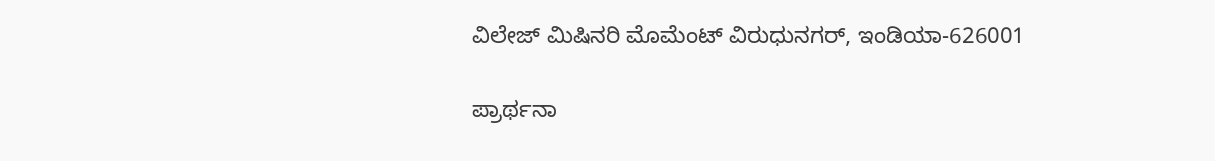ವಿಲೇಜ್ ಮಿಷಿನರಿ ಮೊಮೆಂಟ್ ವಿರುಧುನಗರ್, ಇಂಡಿಯಾ-626001

ಪ್ರಾರ್ಥನಾ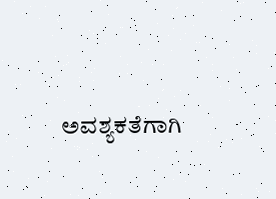ಅವಶ್ಯಕತೆಗಾಗಿ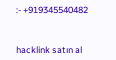:- +919345540482



hacklink satın al